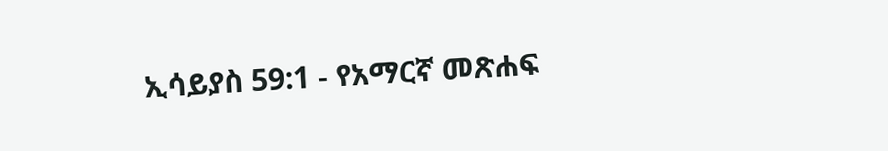ኢሳይያስ 59:1 - የአማርኛ መጽሐፍ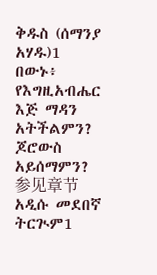ቅዱስ (ሰማንያ አሃዱ)1 በውኑ፥ የእግዚአብሔር እጅ ማዳን አትችልምን? ጆሮውስ አይሰማምን? 参见章节አዲሱ መደበኛ ትርጒም1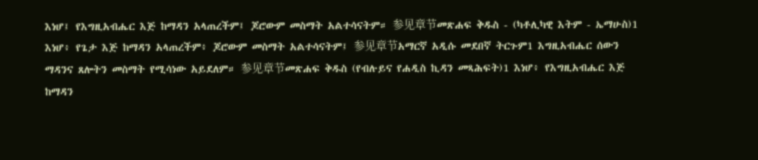እነሆ፤ የእግዚአብሔር እጅ ከማዳን አላጠረችም፤ ጆሮውም መስማት አልተሳናትም። 参见章节መጽሐፍ ቅዱስ - (ካቶሊካዊ እትም - ኤማሁስ)1 እነሆ፥ የጌታ እጅ ከማዳን አላጠረችም፥ ጆሮውም መስማት አልተሳናትም፤ 参见章节አማርኛ አዲሱ መደበኛ ትርጉም1 እግዚአብሔር ሰውን ማዳንና ጸሎትን መስማት የሚሳነው አይደለም። 参见章节መጽሐፍ ቅዱስ (የብሉይና የሐዲስ ኪዳን መጻሕፍት)1 እነሆ፥ የእግዚአብሔር እጅ ከማዳን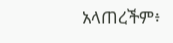አላጠረችም፥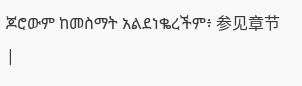ጆሮውም ከመስማት አልደነቈረችም፥ 参见章节 |